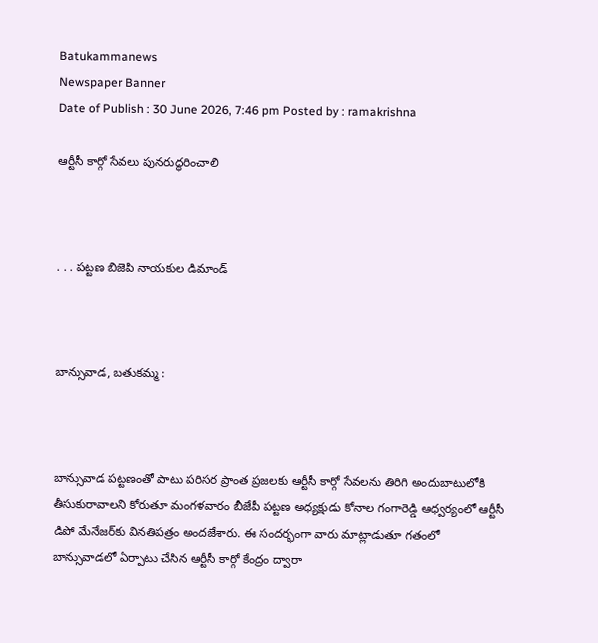Batukammanews
Newspaper Banner
Date of Publish : 30 June 2026, 7:46 pm Posted by : ramakrishna

ఆర్టీసీ కార్గో సేవలు పునరుద్ధరించాలి



. . . పట్టణ బిజెపి నాయకుల డిమాండ్



బాన్సువాడ, బతుకమ్మ :



బాన్సువాడ పట్టణంతో పాటు పరిసర ప్రాంత ప్రజలకు ఆర్టీసీ కార్గో సేవలను తిరిగి అందుబాటులోకి తీసుకురావాలని కోరుతూ మంగళవారం బీజేపీ పట్టణ అధ్యక్షుడు కోనాల గంగారెడ్డి ఆధ్వర్యంలో ఆర్టీసీ డిపో మేనేజర్‌కు వినతిపత్రం అందజేశారు. ఈ సందర్భంగా వారు మాట్లాడుతూ గతంలో బాన్సువాడలో ఏర్పాటు చేసిన ఆర్టీసీ కార్గో కేంద్రం ద్వారా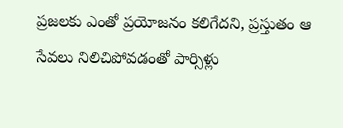ప్రజలకు ఎంతో ప్రయోజనం కలిగేదని, ప్రస్తుతం ఆ సేవలు నిలిచిపోవడంతో పార్సిళ్లు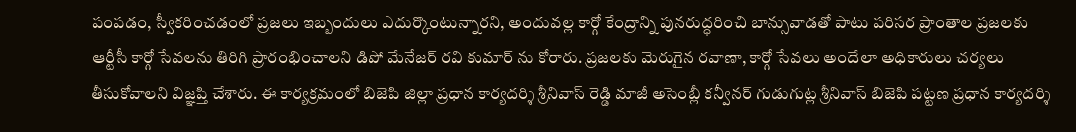పంపడం, స్వీకరించడంలో ప్రజలు ఇబ్బందులు ఎదుర్కొంటున్నారని, అందువల్ల కార్గో కేంద్రాన్ని పునరుద్ధరించి బాన్సువాడతో పాటు పరిసర ప్రాంతాల ప్రజలకు ఆర్టీసీ కార్గో సేవలను తిరిగి ప్రారంభించాలని డిపో మేనేజర్‌ రవి కుమార్ ను కోరారు. ప్రజలకు మెరుగైన రవాణా, కార్గో సేవలు అందేలా అధికారులు చర్యలు తీసుకోవాలని విజ్ఞప్తి చేశారు. ఈ కార్యక్రమంలో బిజెపి జిల్లా ప్రధాన కార్యదర్శి శ్రీనివాస్ రెడ్డి మాజీ అసెంబ్లీ కన్వీనర్ గుడుగుట్ల శ్రీనివాస్ బిజెపి పట్టణ ప్రధాన కార్యదర్శి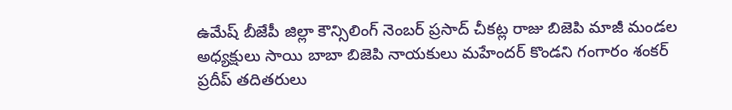ఉమేష్ బీజేపీ జిల్లా కౌన్సిలింగ్ నెంబర్ ప్రసాద్ చీకట్ల రాజు బిజెపి మాజీ మండల అధ్యక్షులు సాయి బాబా బిజెపి నాయకులు మహేందర్ కొండని గంగారం శంకర్ ప్రదీప్ తదితరులు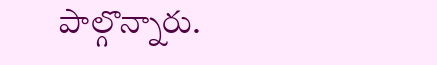పాల్గొన్నారు.